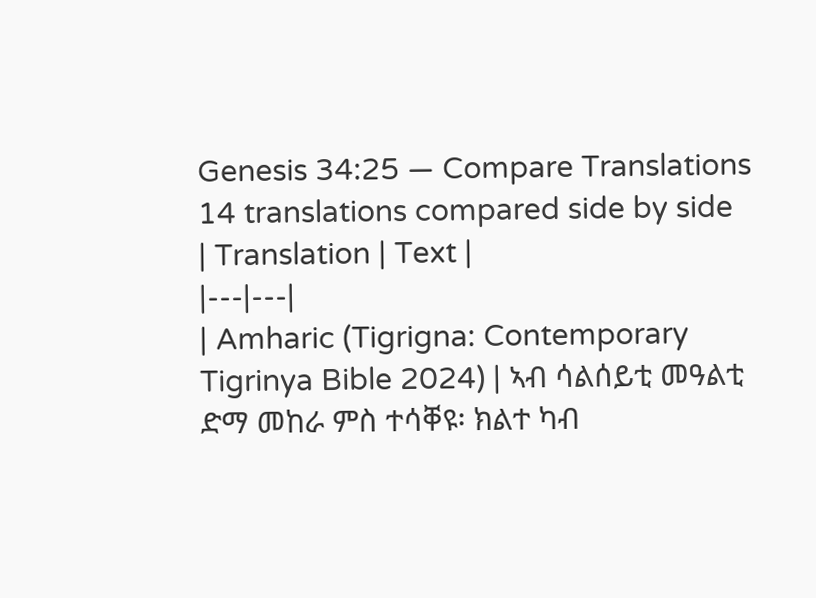Genesis 34:25 — Compare Translations
14 translations compared side by side
| Translation | Text |
|---|---|
| Amharic (Tigrigna: Contemporary Tigrinya Bible 2024) | ኣብ ሳልሰይቲ መዓልቲ ድማ መከራ ምስ ተሳቐዩ፡ ክልተ ካብ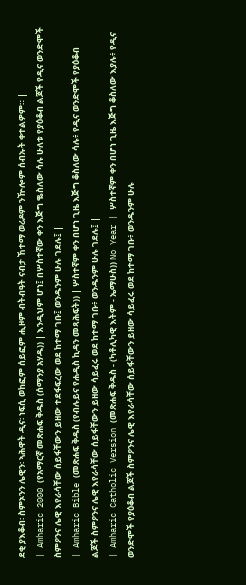ደቂ ያእቆብ፡ ስምኦንን ሌዊን፡ ኣሕዋት ዲና፡ ነፍሲ ወከፎም ሰይፎም ሒዞም ብትብዓት ናብታ ኸተማ ወሪዶም ንዅሎም ሰብኡት ቀተልዎም። |
| Amharic 2000 (የአማርኛ መጽሐፍ ቅዱስ (ሰማንያ አሃዱ)) | እንዲህም ሆነ፤ በሦስተኛው ቀን እጅግ ቈስለው ሳሉ ሁለቱ የያዕቆብ ልጆች የዲና ወንድሞች ስምዖንና ሌዊ እየራሳቸው ሰይፋቸውን ይዘው ተደፋፍረው ወደ ከተማ ገቡ፤ ወንዱንም ሁሉ ገደሉ፤ |
| Amharic Bible (መጽሐፍ ቅዱስ (የብሉይና የሐዲስ ኪዳን መጻሕፍት)) | ሦስተኛም ቀን በሆነ ጊዜ እጅግ ቆስለው ሳሉ፥ የዲና ወንድሞች የያዕቆብ ልጆች ስምዖንና ሌዊ እየራሳቸው ሰይፋቸውን ይዘው ሳይፈሩ ወደ ከተማ ገቡ፥ ወንዱንም ሁሉ ገደሉ፤ |
| Amharic Catholic Version (መጽሐፍ ቅዱስ - (ካቶሊካዊ እትም - ኤማሁስ)) No Year | ሦስተኛም ቀን በሆነ ጊዜ እጅግ ቆስለው እያሉ፥ የዲና ወንድሞች የያዕቆብ ልጆች ስምዖንና ሌዊ እየራሳቸው ሰይፋቸውን ይዘው ሳይፈሩ ወደ ከተማ ገቡ፥ ወንዱንም ሁሉ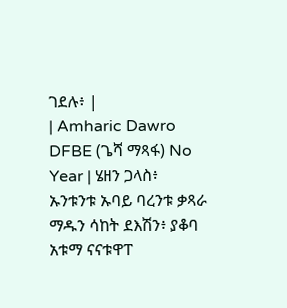ገደሉ፥ |
| Amharic Dawro DFBE (ጌሻ ማጻፋ) No Year | ሄዘን ጋላስ፥ ኡንቱንቱ ኡባይ ባረንቱ ቃጻራ ማዱን ሳከት ደእሽን፥ ያቆባ አቱማ ናናቱዋፐ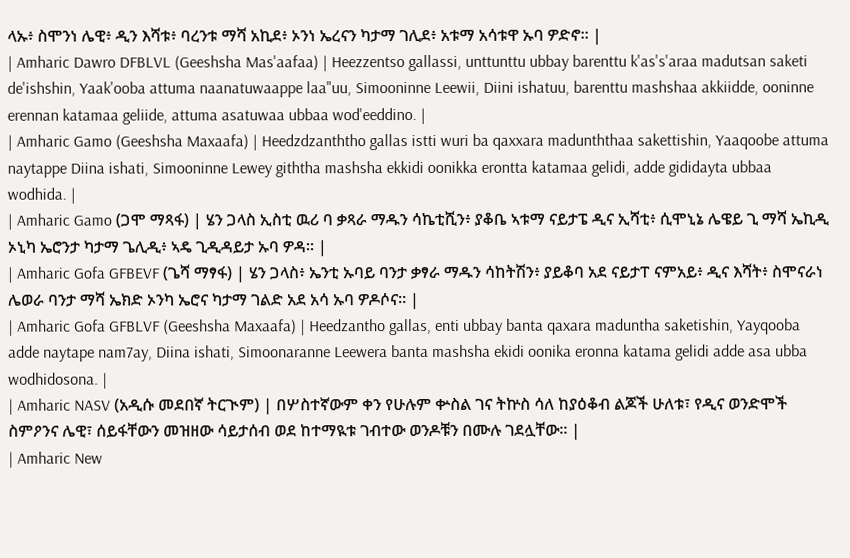ላኡ፥ ስሞንነ ሌዊ፥ ዲን እሻቱ፥ ባረንቱ ማሻ አኪደ፥ ኦንነ ኤረናን ካታማ ገሊደ፥ አቱማ አሳቱዋ ኡባ ዎድኖ። |
| Amharic Dawro DFBLVL (Geeshsha Mas'aafaa) | Heezzentso gallassi, unttunttu ubbay barenttu k'as's'araa madutsan saketi de'ishshin, Yaak'ooba attuma naanatuwaappe laa"uu, Simooninne Leewii, Diini ishatuu, barenttu mashshaa akkiidde, ooninne erennan katamaa geliide, attuma asatuwaa ubbaa wod'eeddino. |
| Amharic Gamo (Geeshsha Maxaafa) | Heedzdzanththo gallas istti wuri ba qaxxara madunththaa sakettishin, Yaaqoobe attuma naytappe Diina ishati, Simooninne Lewey giththa mashsha ekkidi oonikka erontta katamaa gelidi, adde gididayta ubbaa wodhida. |
| Amharic Gamo (ጋሞ ማጻፋ) | ሄን ጋላስ ኢስቲ ዉሪ ባ ቃጻራ ማዱን ሳኬቲሺን፥ ያቆቤ ኣቱማ ናይታፔ ዲና ኢሻቲ፥ ሲሞኒኔ ሌዌይ ጊ ማሻ ኤኪዲ ኦኒካ ኤሮንታ ካታማ ጌሊዲ፥ ኣዴ ጊዲዳይታ ኡባ ዎዳ። |
| Amharic Gofa GFBEVF (ጌሻ ማፃፋ) | ሄን ጋላስ፥ ኤንቲ ኡባይ ባንታ ቃፃራ ማዱን ሳከትሽን፥ ያይቆባ አደ ናይታፐ ናምአይ፥ ዲና እሻት፥ ስሞናራነ ሌወራ ባንታ ማሻ ኤክድ ኦንካ ኤሮና ካታማ ገልድ አደ አሳ ኡባ ዎዶሶና። |
| Amharic Gofa GFBLVF (Geeshsha Maxaafa) | Heedzantho gallas, enti ubbay banta qaxara maduntha saketishin, Yayqooba adde naytape nam7ay, Diina ishati, Simoonaranne Leewera banta mashsha ekidi oonika eronna katama gelidi adde asa ubba wodhidosona. |
| Amharic NASV (አዲሱ መደበኛ ትርጒም) | በሦስተኛውም ቀን የሁሉም ቍስል ገና ትኵስ ሳለ ከያዕቆብ ልጆች ሁለቱ፣ የዲና ወንድሞች ስምዖንና ሌዊ፣ ሰይፋቸውን መዝዘው ሳይታሰብ ወደ ከተማዪቱ ገብተው ወንዶቹን በሙሉ ገደሏቸው። |
| Amharic New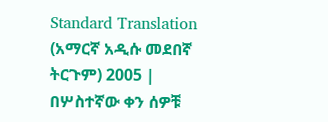Standard Translation (አማርኛ አዲሱ መደበኛ ትርጉም) 2005 | በሦስተኛው ቀን ሰዎቹ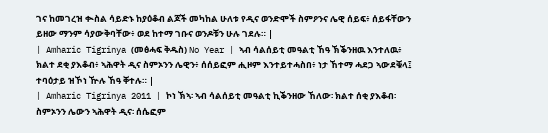ገና ከመገረዝ ቊስል ሳይድኑ ከያዕቆብ ልጆች መካከል ሁለቱ የዲና ወንድሞች ስምዖንና ሌዊ ሰይፍ፥ ሰይፋቸውን ይዘው ማንም ሳያውቅባቸው፥ ወደ ከተማ ገቡና ወንዶቹን ሁሉ ገደሉ። |
| Amharic Tigrinya (መፅሓፍ ቅዱስ) No Year | ኣብ ሳልሰይቲ መዓልቲ ኸዓ ኽቕንዘዉ እንተለዉ፥ ክልተ ደቂ ያእቆብ፥ ኣሕዋት ዲና ስምኦንን ሌዊን፥ ሰሰይፎም ሒዞም እንተይተሓስበ፥ ነታ ኸተማ ሓደጋ ኣውደቑላ፤ ተባዕታይ ዝኾነ ዅሉ ኸዓ ቐተሉ። |
| Amharic Tigrinya 2011 | ኮነ ኽኣ፡ ኣብ ሳልሰይቲ መዓልቲ ኪቕንዘው ኸለው፡ ክልተ ሰቂ ያእቆብ፡ ስምኦንን ሌውን ኣሕዋት ዲና፡ ሰሴፎም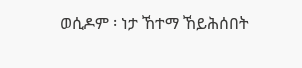ወሲዶም ፡ ነታ ኸተማ ኸይሕሰበት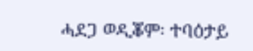ሓደጋ ወዲቖም፡ ተባዕታይ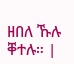ዘበለ ኹሉ ቐተሉ። |